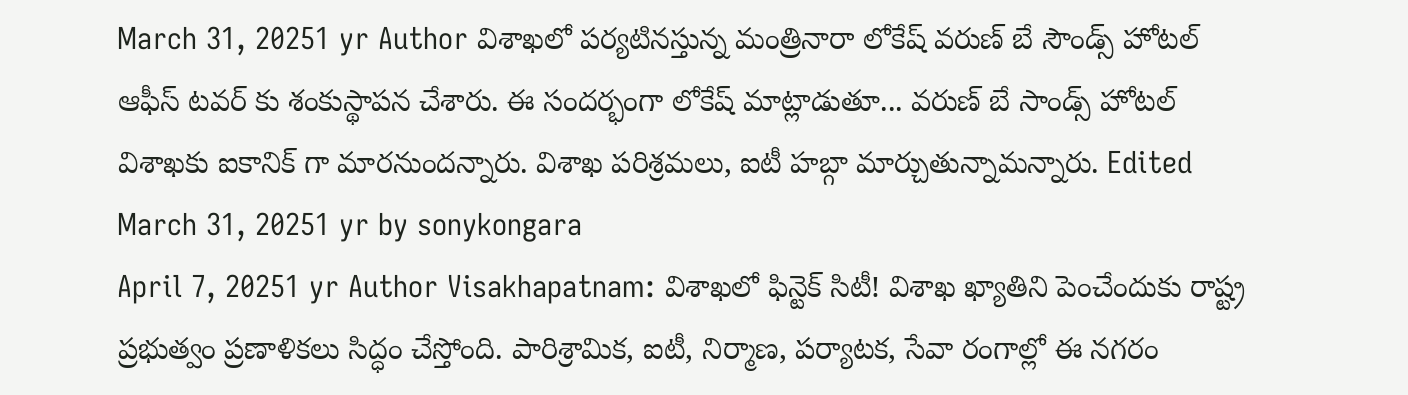March 31, 20251 yr Author విశాఖలో పర్యటినస్తున్న మంత్రినారా లోకేష్ వరుణ్ బే సౌండ్స్ హోటల్ ఆఫీస్ టవర్ కు శంకుస్థాపన చేశారు. ఈ సందర్భంగా లోకేష్ మాట్లాడుతూ... వరుణ్ బే సాండ్స్ హోటల్ విశాఖకు ఐకానిక్ గా మారనుందన్నారు. విశాఖ పరిశ్రమలు, ఐటీ హబ్గా మార్చుతున్నామన్నారు. Edited March 31, 20251 yr by sonykongara
April 7, 20251 yr Author Visakhapatnam: విశాఖలో ఫిన్టెక్ సిటీ! విశాఖ ఖ్యాతిని పెంచేందుకు రాష్ట్ర ప్రభుత్వం ప్రణాళికలు సిద్ధం చేస్తోంది. పారిశ్రామిక, ఐటీ, నిర్మాణ, పర్యాటక, సేవా రంగాల్లో ఈ నగరం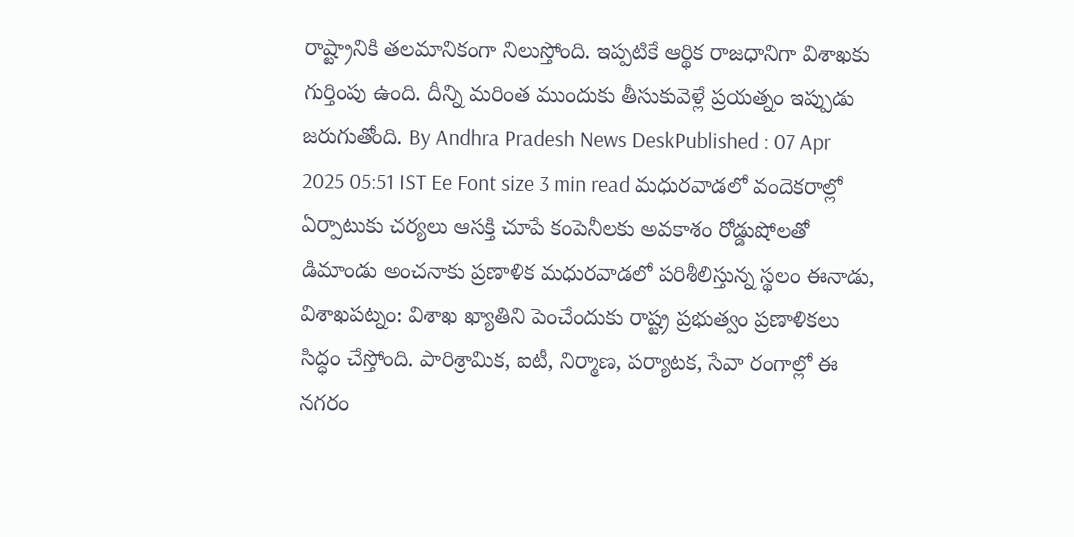రాష్ట్రానికి తలమానికంగా నిలుస్తోంది. ఇప్పటికే ఆర్థిక రాజధానిగా విశాఖకు గుర్తింపు ఉంది. దీన్ని మరింత ముందుకు తీసుకువెళ్లే ప్రయత్నం ఇప్పుడు జరుగుతోంది. By Andhra Pradesh News DeskPublished : 07 Apr 2025 05:51 IST Ee Font size 3 min read మధురవాడలో వందెకరాల్లో ఏర్పాటుకు చర్యలు ఆసక్తి చూపే కంపెనీలకు అవకాశం రోడ్డుషోలతో డిమాండు అంచనాకు ప్రణాళిక మధురవాడలో పరిశీలిస్తున్న స్థలం ఈనాడు, విశాఖపట్నం: విశాఖ ఖ్యాతిని పెంచేందుకు రాష్ట్ర ప్రభుత్వం ప్రణాళికలు సిద్ధం చేస్తోంది. పారిశ్రామిక, ఐటీ, నిర్మాణ, పర్యాటక, సేవా రంగాల్లో ఈ నగరం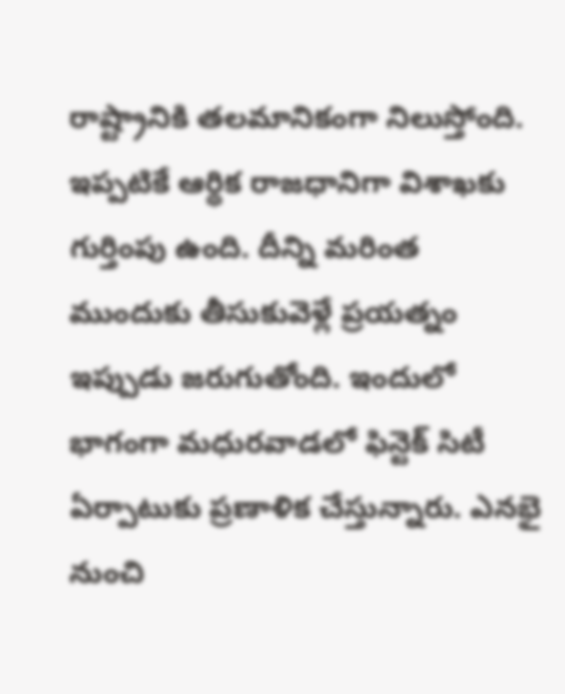రాష్ట్రానికి తలమానికంగా నిలుస్తోంది. ఇప్పటికే ఆర్థిక రాజధానిగా విశాఖకు గుర్తింపు ఉంది. దీన్ని మరింత ముందుకు తీసుకువెళ్లే ప్రయత్నం ఇప్పుడు జరుగుతోంది. ఇందులో భాగంగా మధురవాడలో ఫిన్టెక్ సిటీ ఏర్పాటుకు ప్రణాళిక చేస్తున్నారు. ఎనభై నుంచి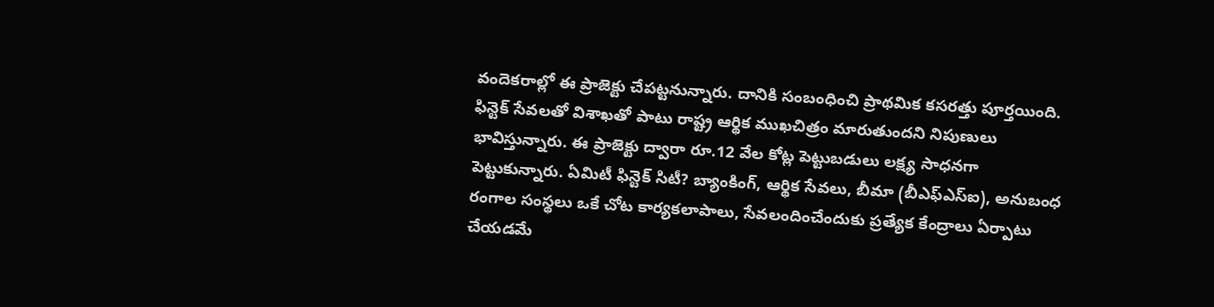వందెకరాల్లో ఈ ప్రాజెక్టు చేపట్టనున్నారు. దానికి సంబంధించి ప్రాథమిక కసరత్తు పూర్తయింది. ఫిన్టెక్ సేవలతో విశాఖతో పాటు రాష్ట్ర ఆర్థిక ముఖచిత్రం మారుతుందని నిపుణులు భావిస్తున్నారు. ఈ ప్రాజెక్టు ద్వారా రూ.12 వేల కోట్ల పెట్టుబడులు లక్ష్య సాధనగా పెట్టుకున్నారు. ఏమిటీ ఫిన్టెక్ సిటీ? బ్యాంకింగ్, ఆర్థిక సేవలు, బీమా (బీఎఫ్ఎస్ఐ), అనుబంధ రంగాల సంస్థలు ఒకే చోట కార్యకలాపాలు, సేవలందించేందుకు ప్రత్యేక కేంద్రాలు ఏర్పాటు చేయడమే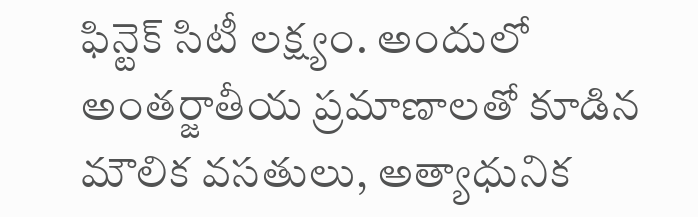ఫిన్టెక్ సిటీ లక్ష్యం. అందులో అంతర్జాతీయ ప్రమాణాలతో కూడిన మౌలిక వసతులు, అత్యాధునిక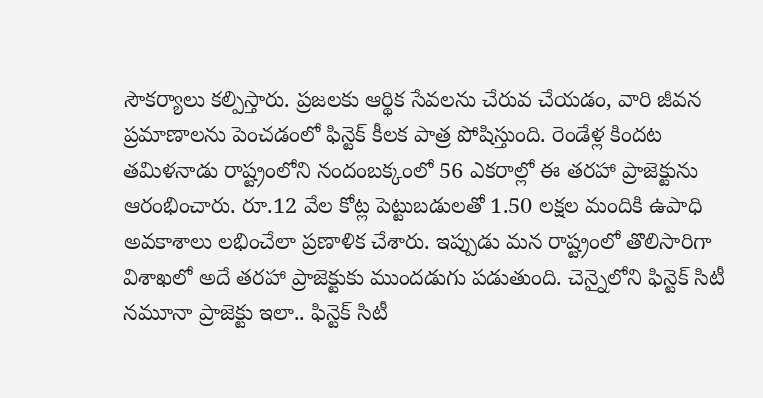సౌకర్యాలు కల్పిస్తారు. ప్రజలకు ఆర్థిక సేవలను చేరువ చేయడం, వారి జీవన ప్రమాణాలను పెంచడంలో ఫిన్టెక్ కీలక పాత్ర పోషిస్తుంది. రెండేళ్ల కిందట తమిళనాడు రాష్ట్రంలోని నందంబక్కంలో 56 ఎకరాల్లో ఈ తరహా ప్రాజెక్టును ఆరంభించారు. రూ.12 వేల కోట్ల పెట్టుబడులతో 1.50 లక్షల మందికి ఉపాధి అవకాశాలు లభించేలా ప్రణాళిక చేశారు. ఇప్పుడు మన రాష్ట్రంలో తొలిసారిగా విశాఖలో అదే తరహా ప్రాజెక్టుకు ముందడుగు పడుతుంది. చెన్నైలోని ఫిన్టెక్ సిటీ నమూనా ప్రాజెక్టు ఇలా.. ఫిన్టెక్ సిటీ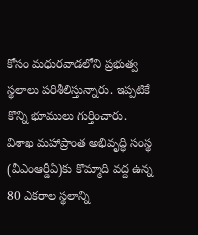కోసం మధురవాడలోని ప్రభుత్వ స్థలాలు పరిశీలిస్తున్నారు. ఇప్పటికే కొన్ని భూములు గుర్తించారు. విశాఖ మహాప్రాంత అభివృద్ధి సంస్థ (వీఎంఆర్డీఏ)కు కొమ్మాది వద్ద ఉన్న 80 ఎకరాల స్థలాన్ని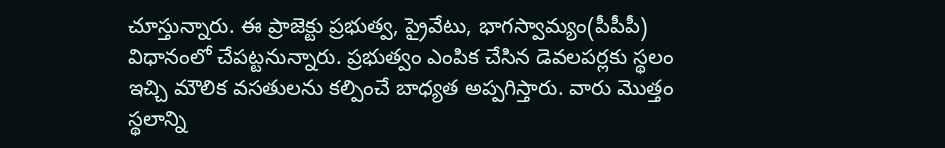చూస్తున్నారు. ఈ ప్రాజెక్టు ప్రభుత్వ, ప్రైవేటు, భాగస్వామ్యం(పీపీపీ) విధానంలో చేపట్టనున్నారు. ప్రభుత్వం ఎంపిక చేసిన డెవలపర్లకు స్థలం ఇచ్చి మౌలిక వసతులను కల్పించే బాధ్యత అప్పగిస్తారు. వారు మొత్తం స్థలాన్ని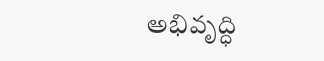అభివృద్ధి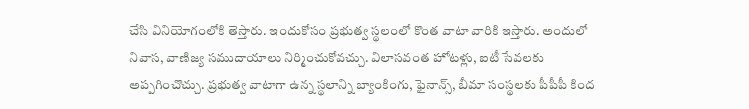చేసి వినియోగంలోకి తెస్తారు. ఇందుకోసం ప్రభుత్వ స్థలంలో కొంత వాటా వారికి ఇస్తారు. అందులో నివాస, వాణిజ్య సముదాయాలు నిర్మించుకోవచ్చు. విలాసవంత హోటళ్లు, ఐటీ సేవలకు అప్పగించొచ్చు. ప్రభుత్వ వాటాగా ఉన్న స్థలాన్ని బ్యాంకింగు, ఫైనాన్స్, బీమా సంస్థలకు పీపీపీ కింద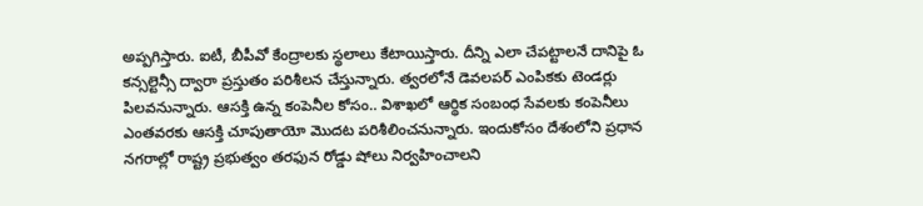అప్పగిస్తారు. ఐటీ, బీపీవో కేంద్రాలకు స్థలాలు కేటాయిస్తారు. దీన్ని ఎలా చేపట్టాలనే దానిపై ఓ కన్సల్టెన్సీ ద్వారా ప్రస్తుతం పరిశీలన చేస్తున్నారు. త్వరలోనే డెవలపర్ ఎంపికకు టెండర్లు పిలవనున్నారు. ఆసక్తి ఉన్న కంపెనీల కోసం.. విశాఖలో ఆర్థిక సంబంధ సేవలకు కంపెనీలు ఎంతవరకు ఆసక్తి చూపుతాయో మొదట పరిశీలించనున్నారు. ఇందుకోసం దేశంలోని ప్రధాన నగరాల్లో రాష్ట్ర ప్రభుత్వం తరఫున రోడ్డు షోలు నిర్వహించాలని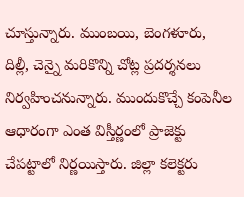చూస్తున్నారు. ముంబయి, బెంగళూరు, దిల్లీ, చెన్నై మరికొన్ని చోట్ల ప్రదర్శనలు నిర్వహించనున్నారు. ముందుకొచ్చే కంపెనీల ఆధారంగా ఎంత విస్తీర్ణంలో ప్రాజెక్టు చేపట్టాలో నిర్ణయిస్తారు. జిల్లా కలెక్టరు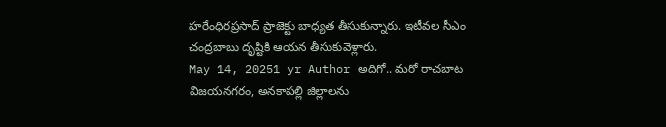హరేంధిరప్రసాద్ ప్రాజెక్టు బాధ్యత తీసుకున్నారు. ఇటీవల సీఎం చంద్రబాబు దృష్టికి ఆయన తీసుకువెళ్లారు.
May 14, 20251 yr Author అదిగో.. మరో రాచబాట విజయనగరం, అనకాపల్లి జిల్లాలను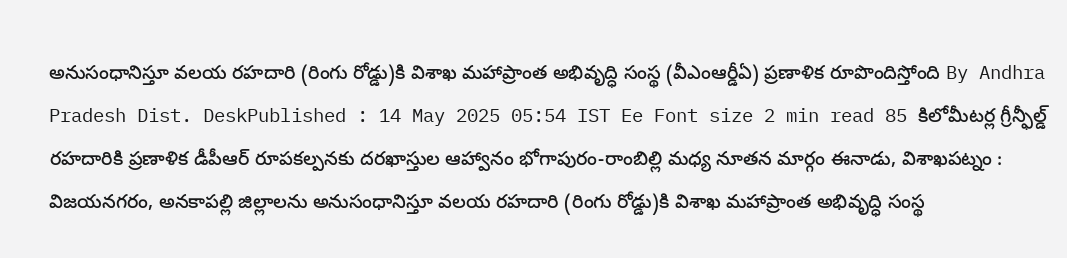అనుసంధానిస్తూ వలయ రహదారి (రింగు రోడ్డు)కి విశాఖ మహాప్రాంత అభివృద్ధి సంస్థ (వీఎంఆర్డీఏ) ప్రణాళిక రూపొందిస్తోంది By Andhra Pradesh Dist. DeskPublished : 14 May 2025 05:54 IST Ee Font size 2 min read 85 కిలోమీటర్ల గ్రీన్ఫీల్డ్ రహదారికి ప్రణాళిక డీపీఆర్ రూపకల్పనకు దరఖాస్తుల ఆహ్వానం భోగాపురం-రాంబిల్లి మధ్య నూతన మార్గం ఈనాడు, విశాఖపట్నం : విజయనగరం, అనకాపల్లి జిల్లాలను అనుసంధానిస్తూ వలయ రహదారి (రింగు రోడ్డు)కి విశాఖ మహాప్రాంత అభివృద్ధి సంస్థ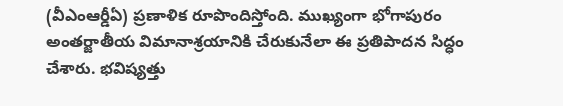(వీఎంఆర్డీఏ) ప్రణాళిక రూపొందిస్తోంది. ముఖ్యంగా భోగాపురం అంతర్జాతీయ విమానాశ్రయానికి చేరుకునేలా ఈ ప్రతిపాదన సిద్ధం చేశారు. భవిష్యత్తు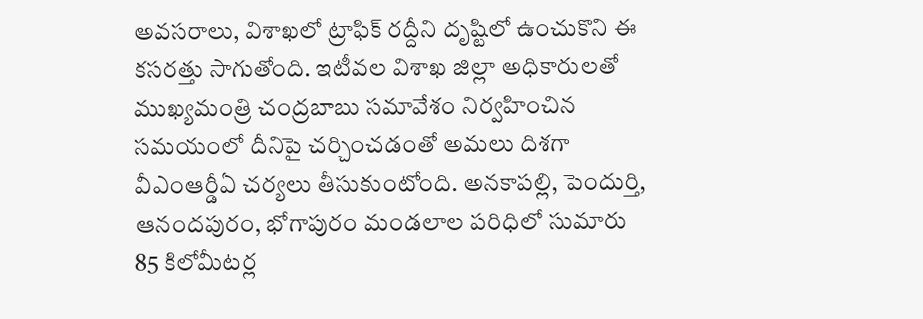అవసరాలు, విశాఖలో ట్రాఫిక్ రద్దీని దృష్టిలో ఉంచుకొని ఈ కసరత్తు సాగుతోంది. ఇటీవల విశాఖ జిల్లా అధికారులతో ముఖ్యమంత్రి చంద్రబాబు సమావేశం నిర్వహించిన సమయంలో దీనిపై చర్చించడంతో అమలు దిశగా వీఎంఆర్డీఏ చర్యలు తీసుకుంటోంది. అనకాపల్లి, పెందుర్తి, ఆనందపురం, భోగాపురం మండలాల పరిధిలో సుమారు 85 కిలోమీటర్ల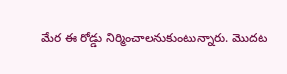మేర ఈ రోడ్డు నిర్మించాలనుకుంటున్నారు. మొదట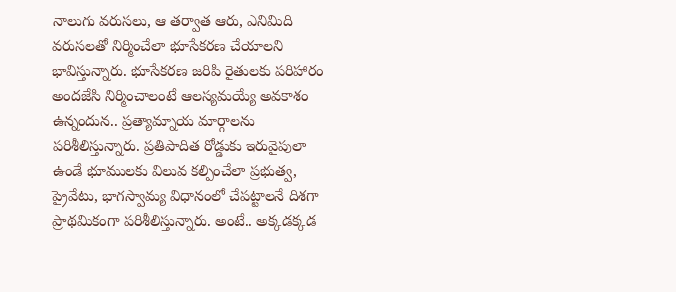నాలుగు వరుసలు, ఆ తర్వాత ఆరు, ఎనిమిది వరుసలతో నిర్మించేలా భూసేకరణ చేయాలని భావిస్తున్నారు. భూసేకరణ జరిపి రైతులకు పరిహారం అందజేసి నిర్మించాలంటే ఆలస్యమయ్యే అవకాశం ఉన్నందున.. ప్రత్యామ్నాయ మార్గాలను పరిశీలిస్తున్నారు. ప్రతిపాదిత రోడ్డుకు ఇరువైపులా ఉండే భూములకు విలువ కల్పించేలా ప్రభుత్వ, ప్రైవేటు, భాగస్వామ్య విధానంలో చేపట్టాలనే దిశగా ప్రాథమికంగా పరిశీలిస్తున్నారు. అంటే.. అక్కడక్కడ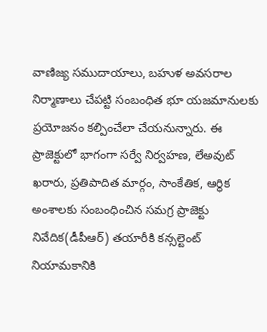వాణిజ్య సముదాయాలు, బహుళ అవసరాల నిర్మాణాలు చేపట్టి సంబంధిత భూ యజమానులకు ప్రయోజనం కల్పించేలా చేయనున్నారు. ఈ ప్రాజెక్టులో భాగంగా సర్వే నిర్వహణ, లేఅవుట్ ఖరారు, ప్రతిపాదిత మార్గం, సాంకేతిక, ఆర్థిక అంశాలకు సంబంధించిన సమగ్ర ప్రాజెక్టు నివేదిక(డీపీఆర్) తయారీకి కన్సల్టెంట్ నియామకానికి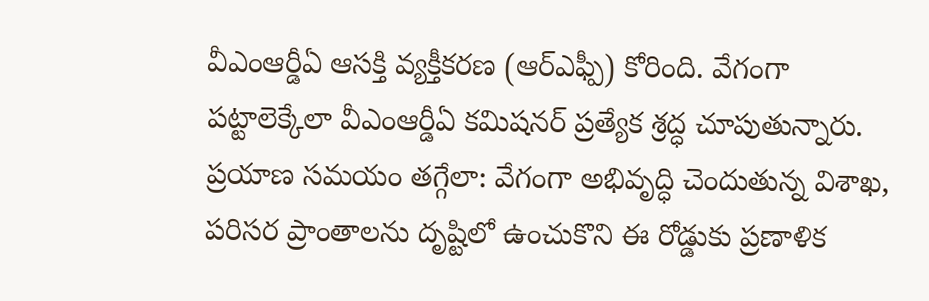వీఎంఆర్డీఏ ఆసక్తి వ్యక్తీకరణ (ఆర్ఎఫ్పీ) కోరింది. వేగంగా పట్టాలెక్కేలా వీఎంఆర్డీఏ కమిషనర్ ప్రత్యేక శ్రద్ధ చూపుతున్నారు. ప్రయాణ సమయం తగ్గేలా: వేగంగా అభివృద్ధి చెందుతున్న విశాఖ, పరిసర ప్రాంతాలను దృష్టిలో ఉంచుకొని ఈ రోడ్డుకు ప్రణాళిక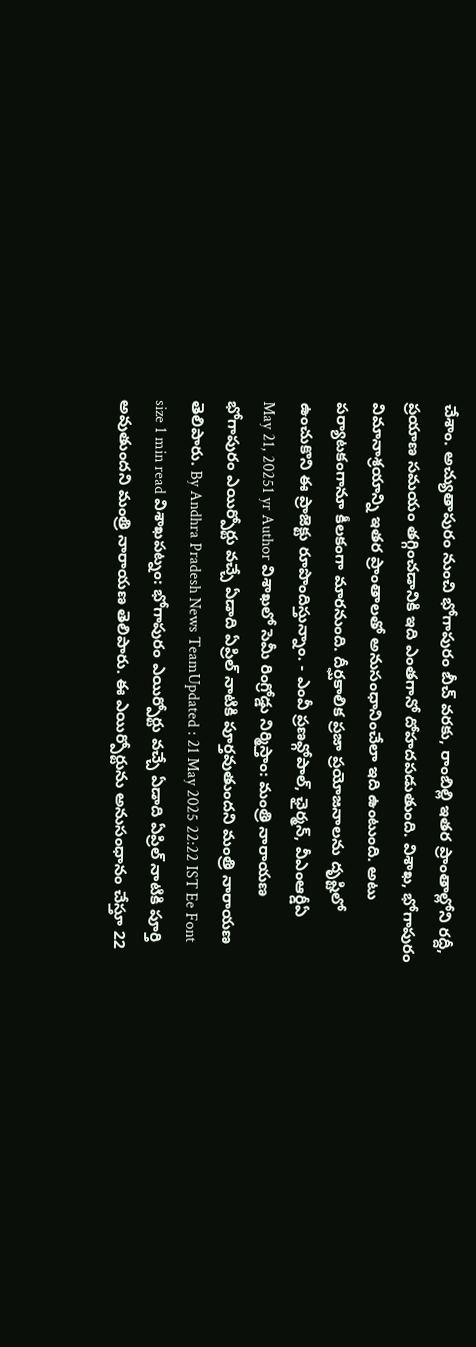చేశాం. అచ్యుతాపురం నుంచి భోగాపురం బీచ్ వరకు, రాంబిల్లి ఇతర ప్రాంతాల్లోని రద్దీ, ప్రయాణ సమయం తగ్గించడానికి ఇది ఎంతగానో దోహదపడుతుంది. విశాఖ, భోగాపురం విమానాశ్రయాన్ని ఇతర ప్రాంతాలతో అనుసంధానించేలా ఇది ఉంటుంది. అటు పర్యాటకంగానూ కీలకంగా మారనుంది. దీర్ఘకాలిక ప్రజా ప్రయోజనాలను దృష్టిలో ఉంచుకొని ఈ ప్రాజెక్టు రూపొందిస్తున్నాం. - ఎంవీ ప్రణవ్గోపాల్, ఛైర్మన్, వీఎంఆర్డీఏ
May 21, 20251 yr Author విశాఖలో సెమీ రింగ్రోడ్డు నిర్మిస్తాం: మంత్రి నారాయణ భోగాపురం ఎయిర్పోర్టు వచ్చే ఏడాది ఏప్రిల్ నాటికి పూర్తవుతుందని మంత్రి నారాయణ తెలిపారు. By Andhra Pradesh News TeamUpdated : 21 May 2025 22:22 IST Ee Font size 1 min read విశాఖపట్నం: భోగాపురం ఎయిర్పోర్టు వచ్చే ఏడాది ఏప్రిల్ నాటికి పూర్తి అవుతుందని మంత్రి నారాయణ తెలిపారు. ఈ ఎయిర్పోర్టును అనుసంధానం చేస్తూ 22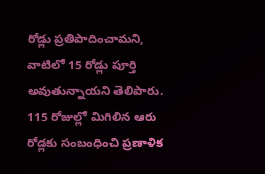రోడ్లు ప్రతిపాదించామని, వాటిలో 15 రోడ్లు పూర్తి అవుతున్నాయని తెలిపారు. 115 రోజుల్లో మిగిలిన ఆరు రోడ్లకు సంబంధించి ప్రణాళిక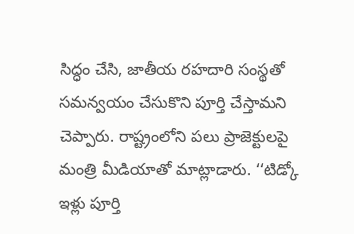సిద్ధం చేసి, జాతీయ రహదారి సంస్థతో సమన్వయం చేసుకొని పూర్తి చేస్తామని చెప్పారు. రాష్ట్రంలోని పలు ప్రాజెక్టులపై మంత్రి మీడియాతో మాట్లాడారు. ‘‘టిడ్కో ఇళ్లు పూర్తి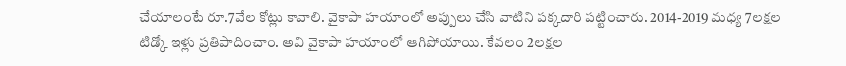చేయాలంటే రూ.7వేల కోట్లు కావాలి. వైకాపా హయాంలో అప్పులు చేసి వాటిని పక్కదారి పట్టించారు. 2014-2019 మధ్య 7లక్షల టిడ్కో ఇళ్లు ప్రతిపాదించాం. అవి వైకాపా హయాంలో ఆగిపోయాయి. కేవలం 2లక్షల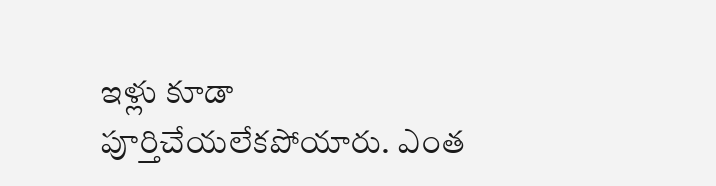ఇళ్లు కూడా పూర్తిచేయలేకపోయారు. ఎంత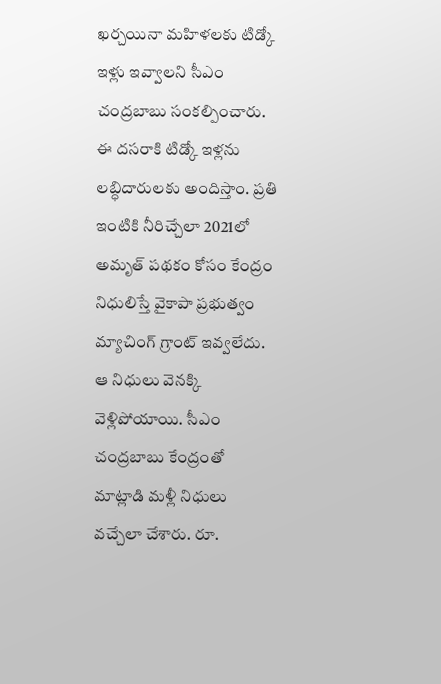ఖర్చయినా మహిళలకు టిడ్కో ఇళ్లు ఇవ్వాలని సీఎం చంద్రబాబు సంకల్పించారు. ఈ దసరాకి టిడ్కో ఇళ్లను లబ్ధిదారులకు అందిస్తాం. ప్రతి ఇంటికి నీరిచ్చేలా 2021లో అమృత్ పథకం కోసం కేంద్రం నిధులిస్తే వైకాపా ప్రభుత్వం మ్యాచింగ్ గ్రాంట్ ఇవ్వలేదు. ఆ నిధులు వెనక్కి వెళ్లిపోయాయి. సీఎం చంద్రబాబు కేంద్రంతో మాట్లాడి మళ్లీ నిధులు వచ్చేలా చేశారు. రూ.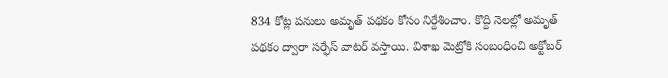834 కోట్ల పనులు అమృత్ పథకం కోసం నిర్దేశించాం. కొద్ది నెలల్లో అమృత్ పథకం ద్వారా సర్ఫేస్ వాటర్ వస్తాయి. విశాఖ మెట్రోకి సంబంధించి అక్టోబర్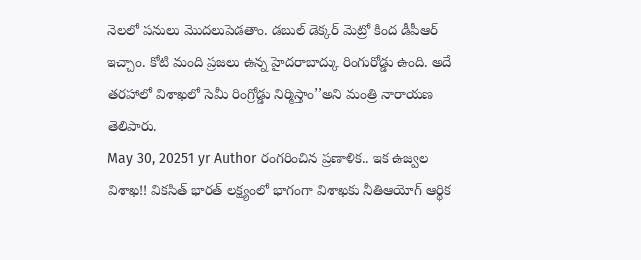నెలలో పనులు మొదలుపెడతాం. డబుల్ డెక్కర్ మెట్రో కింద డీపీఆర్ ఇచ్చాం. కోటి మంది ప్రజలు ఉన్న హైదరాబాద్కు రింగురోడ్డు ఉంది. అదే తరహాలో విశాఖలో సెమీ రింగ్రోడ్డు నిర్మిస్తాం’’అని మంత్రి నారాయణ తెలిపారు.
May 30, 20251 yr Author రంగరించిన ప్రణాళిక.. ఇక ఉజ్వల విశాఖ!! వికసిత్ భారత్ లక్ష్యంలో భాగంగా విశాఖకు నీతిఆయోగ్ ఆర్థిక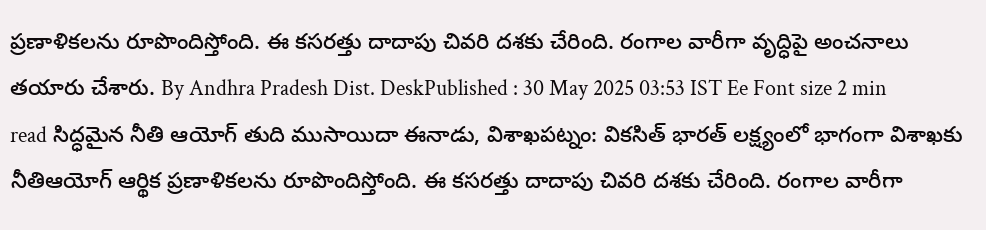ప్రణాళికలను రూపొందిస్తోంది. ఈ కసరత్తు దాదాపు చివరి దశకు చేరింది. రంగాల వారీగా వృద్ధిపై అంచనాలు తయారు చేశారు. By Andhra Pradesh Dist. DeskPublished : 30 May 2025 03:53 IST Ee Font size 2 min read సిద్ధమైన నీతి ఆయోగ్ తుది ముసాయిదా ఈనాడు, విశాఖపట్నం: వికసిత్ భారత్ లక్ష్యంలో భాగంగా విశాఖకు నీతిఆయోగ్ ఆర్థిక ప్రణాళికలను రూపొందిస్తోంది. ఈ కసరత్తు దాదాపు చివరి దశకు చేరింది. రంగాల వారీగా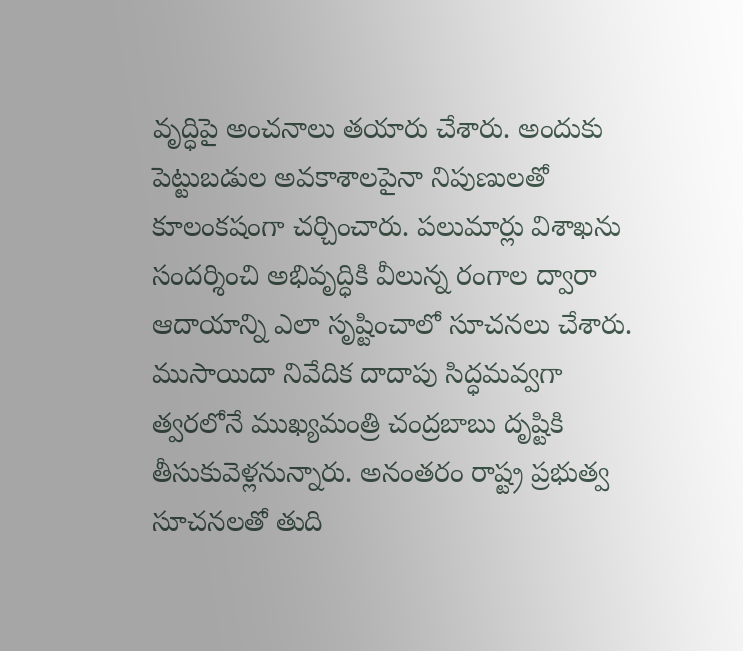వృద్ధిపై అంచనాలు తయారు చేశారు. అందుకు పెట్టుబడుల అవకాశాలపైనా నిపుణులతో కూలంకషంగా చర్చించారు. పలుమార్లు విశాఖను సందర్శించి అభివృద్ధికి వీలున్న రంగాల ద్వారా ఆదాయాన్ని ఎలా సృష్టించాలో సూచనలు చేశారు. ముసాయిదా నివేదిక దాదాపు సిద్ధమవ్వగా త్వరలోనే ముఖ్యమంత్రి చంద్రబాబు దృష్టికి తీసుకువెళ్లనున్నారు. అనంతరం రాష్ట్ర ప్రభుత్వ సూచనలతో తుది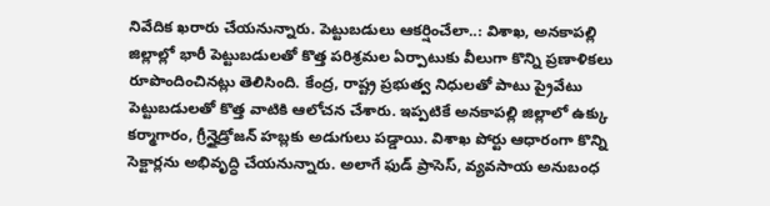నివేదిక ఖరారు చేయనున్నారు. పెట్టుబడులు ఆకర్షించేలా..: విశాఖ, అనకాపల్లి జిల్లాల్లో భారీ పెట్టుబడులతో కొత్త పరిశ్రమల ఏర్పాటుకు వీలుగా కొన్ని ప్రణాళికలు రూపొందించినట్లు తెలిసింది. కేంద్ర, రాష్ట్ర ప్రభుత్వ నిధులతో పాటు ప్రైవేటు పెట్టుబడులతో కొత్త వాటికి ఆలోచన చేశారు. ఇప్పటికే అనకాపల్లి జిల్లాలో ఉక్కు కర్మాగారం, గ్రీన్హైడ్రోజన్ హబ్లకు అడుగులు పడ్డాయి. విశాఖ పోర్టు ఆధారంగా కొన్ని సెక్టార్లను అభివృద్ధి చేయనున్నారు. అలాగే ఫుడ్ ప్రాసెస్, వ్యవసాయ అనుబంధ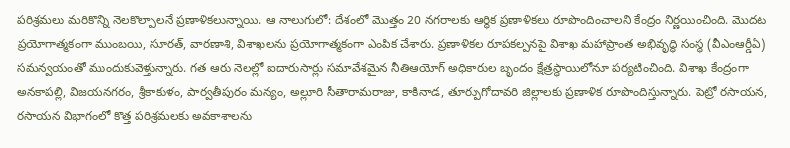పరిశ్రమలు మరికొన్ని నెలకొల్పాలనే ప్రణాళికలున్నాయి. ఆ నాలుగులో: దేశంలో మొత్తం 20 నగరాలకు ఆర్థిక ప్రణాళికలు రూపొందించాలని కేంద్రం నిర్ణయించింది. మొదట ప్రయోగాత్మకంగా ముంబయి, సూరత్, వారణాశి, విశాఖలను ప్రయోగాత్మకంగా ఎంపిక చేశారు. ప్రణాళికల రూపకల్పనపై విశాఖ మహాప్రాంత అభివృద్ధి సంస్థ (వీఎంఆర్డీఏ) సమన్వయంతో ముందుకువెళ్తున్నారు. గత ఆరు నెలల్లో ఐదారుసార్లు సమావేశమైన నీతిఆయోగ్ అధికారుల బృందం క్షేత్రస్థాయిలోనూ పర్యటించింది. విశాఖ కేంద్రంగా అనకాపల్లి, విజయనగరం, శ్రీకాకుళం, పార్వతీపురం మన్యం, అల్లూరి సీతారామరాజు, కాకినాడ, తూర్పుగోదావరి జిల్లాలకు ప్రణాళిక రూపొందిస్తున్నారు. పెట్రో రసాయన, రసాయన విభాగంలో కొత్త పరిశ్రమలకు అవకాశాలను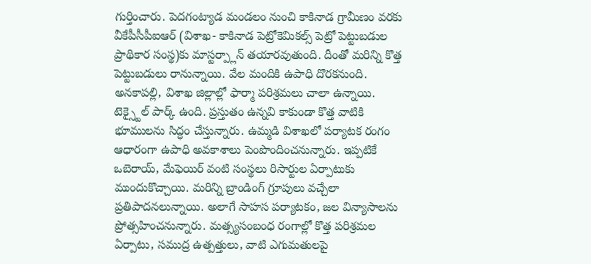గుర్తించారు. పెదగంట్యాడ మండలం నుంచి కాకినాడ గ్రామీణం వరకు వీకేపీసీపీఐఆర్ (విశాఖ- కాకినాడ పెట్రోకెమికల్స్ పెట్రో పెట్టుబడుల ప్రాథికార సంస్థ)కు మాస్టర్ప్లాన్ తయారవుతుంది. దీంతో మరిన్ని కొత్త పెట్టుబడులు రానున్నాయి. వేల మందికి ఉపాధి దొరకనుంది. అనకాపల్లి, విశాఖ జిల్లాల్లో ఫార్మా పరిశ్రమలు చాలా ఉన్నాయి. టెక్స్టైల్ పార్క్ ఉంది. ప్రస్తుతం ఉన్నవి కాకుండా కొత్త వాటికి భూములను సిద్ధం చేస్తున్నారు. ఉమ్మడి విశాఖలో పర్యాటక రంగం ఆధారంగా ఉపాధి అవకాశాలు పెంపొందించనున్నారు. ఇప్పటికే ఒబెరాయ్, మేఫెయిర్ వంటి సంస్థలు రిసార్టుల ఏర్పాటుకు ముందుకొచ్చాయి. మరిన్ని బ్రాండింగ్ గ్రూపులు వచ్చేలా ప్రతిపాదనలున్నాయి. అలాగే సాహస పర్యాటకం, జల విన్యాసాలను ప్రోత్సహించనున్నారు. మత్స్యసంబంధ రంగాల్లో కొత్త పరిశ్రమల ఏర్పాటు, సముద్ర ఉత్పత్తులు, వాటి ఎగుమతులపై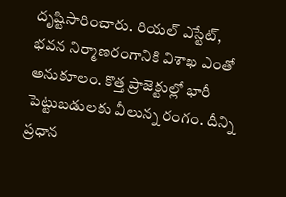దృష్టిసారించారు. రియల్ ఎస్టేట్, భవన నిర్మాణరంగానికి విశాఖ ఎంతో అనుకూలం. కొత్త ప్రాజెక్టుల్లో భారీ పెట్టుబడులకు వీలున్న రంగం. దీన్ని ప్రధాన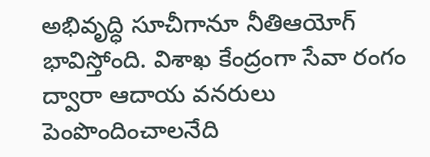అభివృద్ధి సూచీగానూ నీతిఆయోగ్ భావిస్తోంది. విశాఖ కేంద్రంగా సేవా రంగం ద్వారా ఆదాయ వనరులు పెంపొందించాలనేది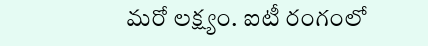మరో లక్ష్యం. ఐటీ రంగంలో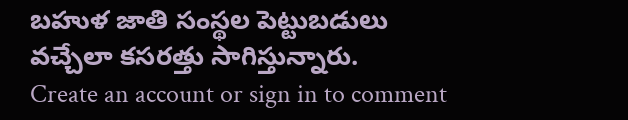బహుళ జాతి సంస్థల పెట్టుబడులు వచ్చేలా కసరత్తు సాగిస్తున్నారు.
Create an account or sign in to comment